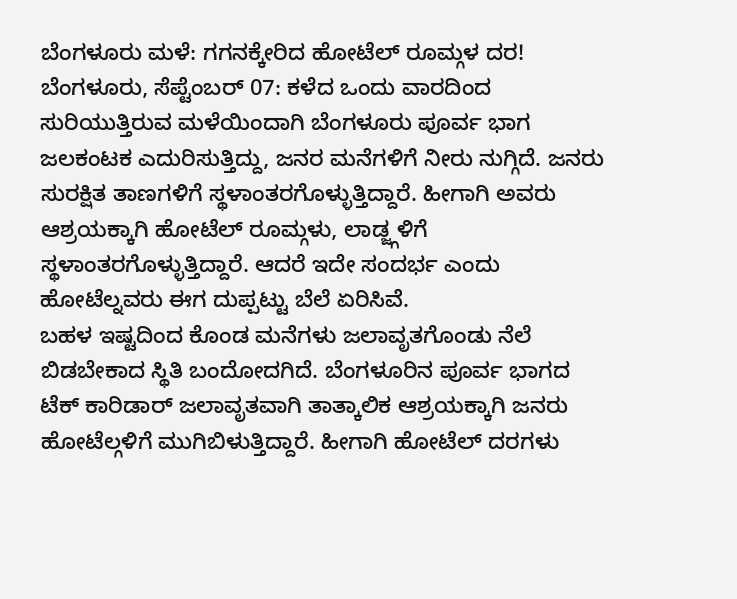ಬೆಂಗಳೂರು ಮಳೆ: ಗಗನಕ್ಕೇರಿದ ಹೋಟೆಲ್ ರೂಮ್ಗಳ ದರ!
ಬೆಂಗಳೂರು, ಸೆಪ್ಟೆಂಬರ್ 07: ಕಳೆದ ಒಂದು ವಾರದಿಂದ ಸುರಿಯುತ್ತಿರುವ ಮಳೆಯಿಂದಾಗಿ ಬೆಂಗಳೂರು ಪೂರ್ವ ಭಾಗ ಜಲಕಂಟಕ ಎದುರಿಸುತ್ತಿದ್ದು, ಜನರ ಮನೆಗಳಿಗೆ ನೀರು ನುಗ್ಗಿದೆ. ಜನರು ಸುರಕ್ಷಿತ ತಾಣಗಳಿಗೆ ಸ್ಥಳಾಂತರಗೊಳ್ಳುತ್ತಿದ್ದಾರೆ. ಹೀಗಾಗಿ ಅವರು ಆಶ್ರಯಕ್ಕಾಗಿ ಹೋಟೆಲ್ ರೂಮ್ಗಳು, ಲಾಡ್ಜ್ಗಳಿಗೆ ಸ್ಥಳಾಂತರಗೊಳ್ಳುತ್ತಿದ್ದಾರೆ. ಆದರೆ ಇದೇ ಸಂದರ್ಭ ಎಂದು ಹೋಟೆಲ್ನವರು ಈಗ ದುಪ್ಪಟ್ಟು ಬೆಲೆ ಏರಿಸಿವೆ.
ಬಹಳ ಇಷ್ಟದಿಂದ ಕೊಂಡ ಮನೆಗಳು ಜಲಾವೃತಗೊಂಡು ನೆಲೆ ಬಿಡಬೇಕಾದ ಸ್ಥಿತಿ ಬಂದೋದಗಿದೆ. ಬೆಂಗಳೂರಿನ ಪೂರ್ವ ಭಾಗದ ಟೆಕ್ ಕಾರಿಡಾರ್ ಜಲಾವೃತವಾಗಿ ತಾತ್ಕಾಲಿಕ ಆಶ್ರಯಕ್ಕಾಗಿ ಜನರು ಹೋಟೆಲ್ಗಳಿಗೆ ಮುಗಿಬಿಳುತ್ತಿದ್ದಾರೆ. ಹೀಗಾಗಿ ಹೋಟೆಲ್ ದರಗಳು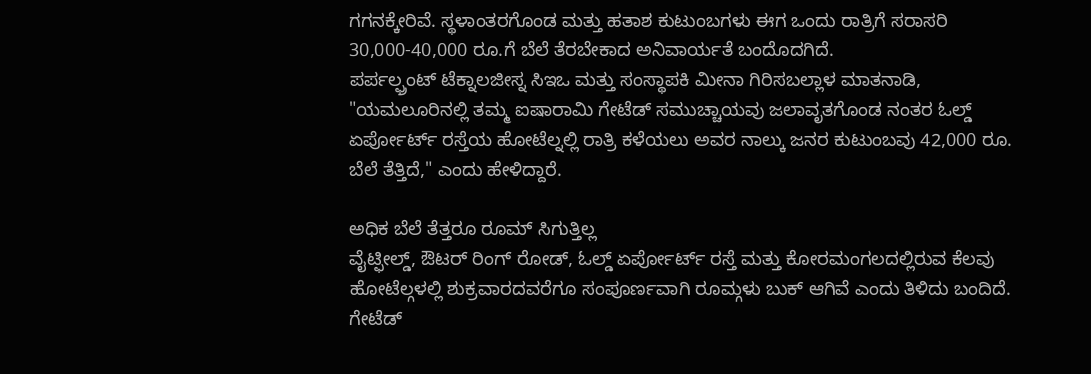ಗಗನಕ್ಕೇರಿವೆ. ಸ್ಥಳಾಂತರಗೊಂಡ ಮತ್ತು ಹತಾಶ ಕುಟುಂಬಗಳು ಈಗ ಒಂದು ರಾತ್ರಿಗೆ ಸರಾಸರಿ 30,000-40,000 ರೂ.ಗೆ ಬೆಲೆ ತೆರಬೇಕಾದ ಅನಿವಾರ್ಯತೆ ಬಂದೊದಗಿದೆ.
ಪರ್ಪಲ್ಫ್ರಂಟ್ ಟೆಕ್ನಾಲಜೀಸ್ನ ಸಿಇಒ ಮತ್ತು ಸಂಸ್ಥಾಪಕಿ ಮೀನಾ ಗಿರಿಸಬಲ್ಲಾಳ ಮಾತನಾಡಿ, "ಯಮಲೂರಿನಲ್ಲಿ ತಮ್ಮ ಐಷಾರಾಮಿ ಗೇಟೆಡ್ ಸಮುಚ್ಚಾಯವು ಜಲಾವೃತಗೊಂಡ ನಂತರ ಓಲ್ಡ್ ಏರ್ಪೋರ್ಟ್ ರಸ್ತೆಯ ಹೋಟೆಲ್ನಲ್ಲಿ ರಾತ್ರಿ ಕಳೆಯಲು ಅವರ ನಾಲ್ಕು ಜನರ ಕುಟುಂಬವು 42,000 ರೂ. ಬೆಲೆ ತೆತ್ತಿದೆ," ಎಂದು ಹೇಳಿದ್ದಾರೆ.

ಅಧಿಕ ಬೆಲೆ ತೆತ್ತರೂ ರೂಮ್ ಸಿಗುತ್ತಿಲ್ಲ
ವೈಟ್ಫೀಲ್ಡ್, ಔಟರ್ ರಿಂಗ್ ರೋಡ್, ಓಲ್ಡ್ ಏರ್ಪೋರ್ಟ್ ರಸ್ತೆ ಮತ್ತು ಕೋರಮಂಗಲದಲ್ಲಿರುವ ಕೆಲವು ಹೋಟೆಲ್ಗಳಲ್ಲಿ ಶುಕ್ರವಾರದವರೆಗೂ ಸಂಪೂರ್ಣವಾಗಿ ರೂಮ್ಗಳು ಬುಕ್ ಆಗಿವೆ ಎಂದು ತಿಳಿದು ಬಂದಿದೆ. ಗೇಟೆಡ್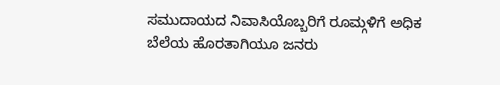ಸಮುದಾಯದ ನಿವಾಸಿಯೊಬ್ಬರಿಗೆ ರೂಮ್ಗಳಿಗೆ ಅಧಿಕ ಬೆಲೆಯ ಹೊರತಾಗಿಯೂ ಜನರು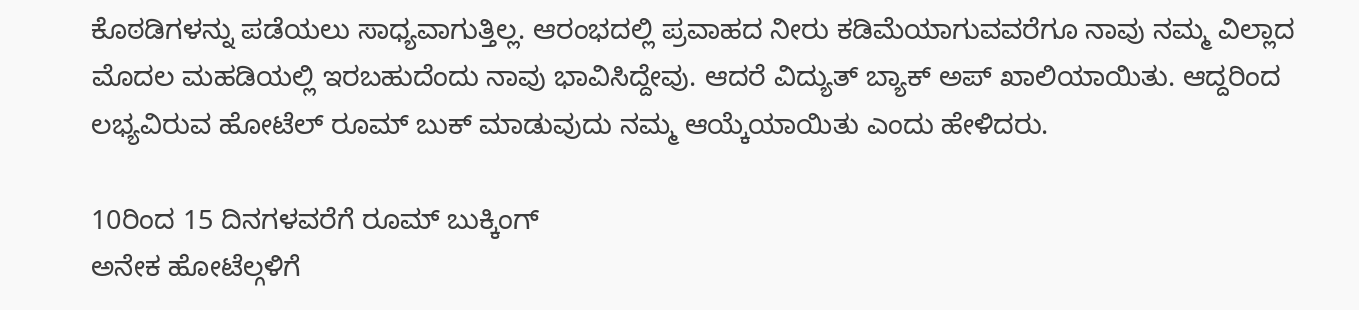ಕೊಠಡಿಗಳನ್ನು ಪಡೆಯಲು ಸಾಧ್ಯವಾಗುತ್ತಿಲ್ಲ. ಆರಂಭದಲ್ಲಿ ಪ್ರವಾಹದ ನೀರು ಕಡಿಮೆಯಾಗುವವರೆಗೂ ನಾವು ನಮ್ಮ ವಿಲ್ಲಾದ ಮೊದಲ ಮಹಡಿಯಲ್ಲಿ ಇರಬಹುದೆಂದು ನಾವು ಭಾವಿಸಿದ್ದೇವು. ಆದರೆ ವಿದ್ಯುತ್ ಬ್ಯಾಕ್ ಅಪ್ ಖಾಲಿಯಾಯಿತು. ಆದ್ದರಿಂದ ಲಭ್ಯವಿರುವ ಹೋಟೆಲ್ ರೂಮ್ ಬುಕ್ ಮಾಡುವುದು ನಮ್ಮ ಆಯ್ಕೆಯಾಯಿತು ಎಂದು ಹೇಳಿದರು.

10ರಿಂದ 15 ದಿನಗಳವರೆಗೆ ರೂಮ್ ಬುಕ್ಕಿಂಗ್
ಅನೇಕ ಹೋಟೆಲ್ಗಳಿಗೆ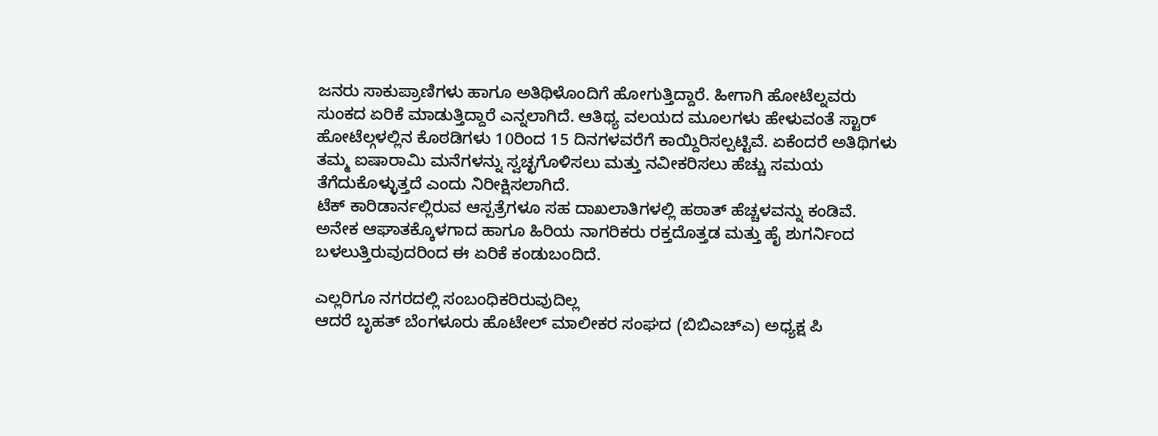ಜನರು ಸಾಕುಪ್ರಾಣಿಗಳು ಹಾಗೂ ಅತಿಥಿಳೊಂದಿಗೆ ಹೋಗುತ್ತಿದ್ದಾರೆ. ಹೀಗಾಗಿ ಹೋಟೆಲ್ನವರು ಸುಂಕದ ಏರಿಕೆ ಮಾಡುತ್ತಿದ್ದಾರೆ ಎನ್ನಲಾಗಿದೆ. ಆತಿಥ್ಯ ವಲಯದ ಮೂಲಗಳು ಹೇಳುವಂತೆ ಸ್ಟಾರ್ ಹೋಟೆಲ್ಗಳಲ್ಲಿನ ಕೊಠಡಿಗಳು 10ರಿಂದ 15 ದಿನಗಳವರೆಗೆ ಕಾಯ್ದಿರಿಸಲ್ಪಟ್ಟಿವೆ. ಏಕೆಂದರೆ ಅತಿಥಿಗಳು ತಮ್ಮ ಐಷಾರಾಮಿ ಮನೆಗಳನ್ನು ಸ್ವಚ್ಛಗೊಳಿಸಲು ಮತ್ತು ನವೀಕರಿಸಲು ಹೆಚ್ಚು ಸಮಯ ತೆಗೆದುಕೊಳ್ಳುತ್ತದೆ ಎಂದು ನಿರೀಕ್ಷಿಸಲಾಗಿದೆ.
ಟೆಕ್ ಕಾರಿಡಾರ್ನಲ್ಲಿರುವ ಆಸ್ಪತ್ರೆಗಳೂ ಸಹ ದಾಖಲಾತಿಗಳಲ್ಲಿ ಹಠಾತ್ ಹೆಚ್ಚಳವನ್ನು ಕಂಡಿವೆ. ಅನೇಕ ಆಘಾತಕ್ಕೊಳಗಾದ ಹಾಗೂ ಹಿರಿಯ ನಾಗರಿಕರು ರಕ್ತದೊತ್ತಡ ಮತ್ತು ಹೈ ಶುಗರ್ನಿಂದ ಬಳಲುತ್ತಿರುವುದರಿಂದ ಈ ಏರಿಕೆ ಕಂಡುಬಂದಿದೆ.

ಎಲ್ಲರಿಗೂ ನಗರದಲ್ಲಿ ಸಂಬಂಧಿಕರಿರುವುದಿಲ್ಲ
ಆದರೆ ಬೃಹತ್ ಬೆಂಗಳೂರು ಹೊಟೇಲ್ ಮಾಲೀಕರ ಸಂಘದ (ಬಿಬಿಎಚ್ಎ) ಅಧ್ಯಕ್ಷ ಪಿ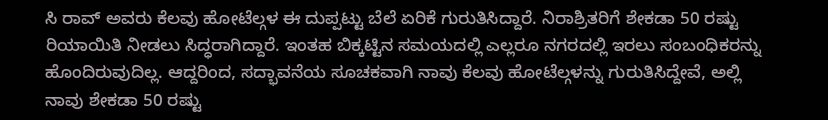ಸಿ ರಾವ್ ಅವರು ಕೆಲವು ಹೋಟೆಲ್ಗಳ ಈ ದುಪ್ಪಟ್ಟು ಬೆಲೆ ಏರಿಕೆ ಗುರುತಿಸಿದ್ದಾರೆ. ನಿರಾಶ್ರಿತರಿಗೆ ಶೇಕಡಾ 50 ರಷ್ಟು ರಿಯಾಯಿತಿ ನೀಡಲು ಸಿದ್ಧರಾಗಿದ್ದಾರೆ. ಇಂತಹ ಬಿಕ್ಕಟ್ಟಿನ ಸಮಯದಲ್ಲಿ ಎಲ್ಲರೂ ನಗರದಲ್ಲಿ ಇರಲು ಸಂಬಂಧಿಕರನ್ನು ಹೊಂದಿರುವುದಿಲ್ಲ. ಆದ್ದರಿಂದ, ಸದ್ಭಾವನೆಯ ಸೂಚಕವಾಗಿ ನಾವು ಕೆಲವು ಹೋಟೆಲ್ಗಳನ್ನು ಗುರುತಿಸಿದ್ದೇವೆ, ಅಲ್ಲಿ ನಾವು ಶೇಕಡಾ 50 ರಷ್ಟು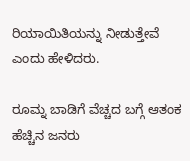ರಿಯಾಯಿತಿಯನ್ನು ನೀಡುತ್ತೇವೆ ಎಂದು ಹೇಳಿದರು.

ರೂಮ್ನ ಬಾಡಿಗೆ ವೆಚ್ಚದ ಬಗ್ಗೆ ಆತಂಕ
ಹೆಚ್ಚಿನ ಜನರು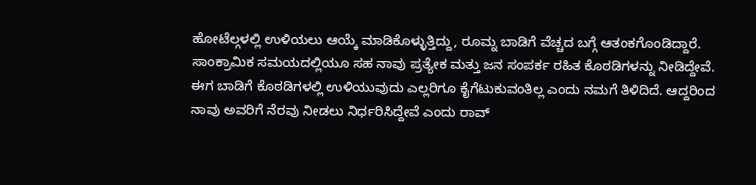ಹೋಟೆಲ್ಗಳಲ್ಲಿ ಉಳಿಯಲು ಆಯ್ಕೆ ಮಾಡಿಕೊಳ್ಳುತ್ತಿದ್ದು, ರೂಮ್ನ ಬಾಡಿಗೆ ವೆಚ್ಚದ ಬಗ್ಗೆ ಆತಂಕಗೊಂಡಿದ್ದಾರೆ. ಸಾಂಕ್ರಾಮಿಕ ಸಮಯದಲ್ಲಿಯೂ ಸಹ ನಾವು ಪ್ರತ್ಯೇಕ ಮತ್ತು ಜನ ಸಂಪರ್ಕ ರಹಿತ ಕೊಠಡಿಗಳನ್ನು ನೀಡಿದ್ದೇವೆ. ಈಗ ಬಾಡಿಗೆ ಕೊಠಡಿಗಳಲ್ಲಿ ಉಳಿಯುವುದು ಎಲ್ಲರಿಗೂ ಕೈಗೆಟುಕುವಂತಿಲ್ಲ ಎಂದು ನಮಗೆ ತಿಳಿದಿದೆ. ಆದ್ದರಿಂದ ನಾವು ಅವರಿಗೆ ನೆರವು ನೀಡಲು ನಿರ್ಧರಿಸಿದ್ದೇವೆ ಎಂದು ರಾವ್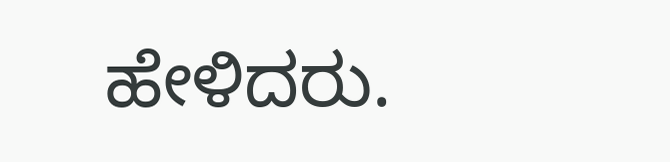ಹೇಳಿದರು.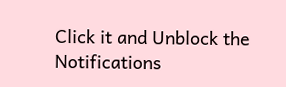Click it and Unblock the Notifications